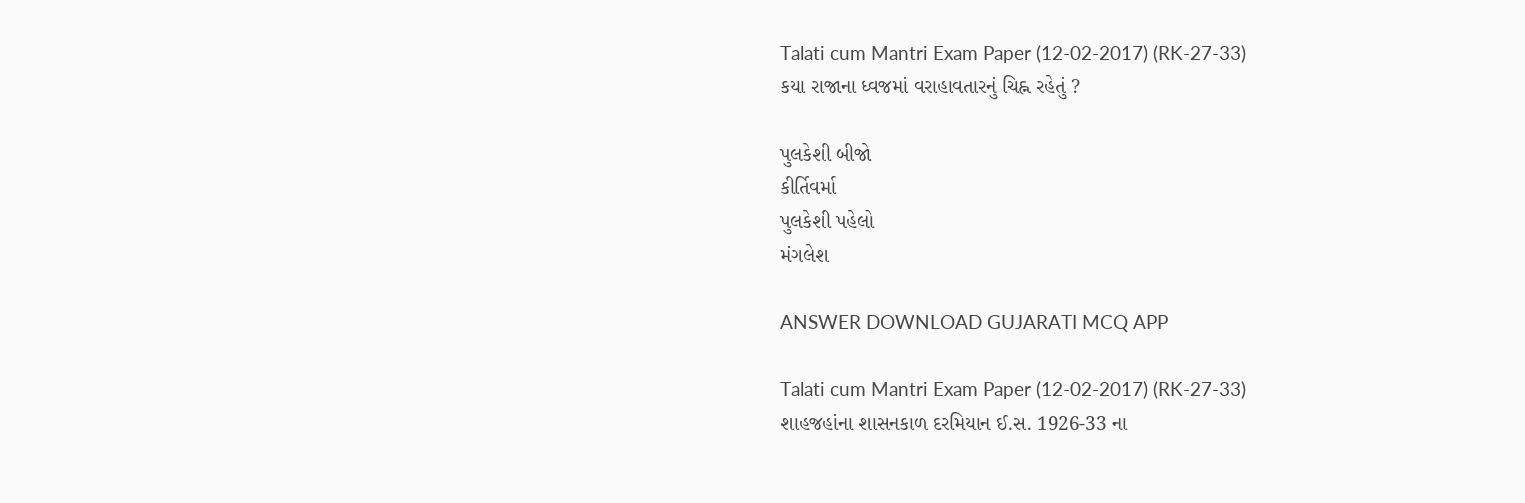Talati cum Mantri Exam Paper (12-02-2017) (RK-27-33)
કયા રાજાના ધ્વજમાં વરાહાવતારનું ચિહ્ન રહેતું ?

પુલકેશી બીજો
કીર્તિવર્મા
પુલકેશી પહેલો
મંગલેશ

ANSWER DOWNLOAD GUJARATI MCQ APP

Talati cum Mantri Exam Paper (12-02-2017) (RK-27-33)
શાહજહાંના શાસનકાળ દરમિયાન ઈ.સ. 1926-33 ના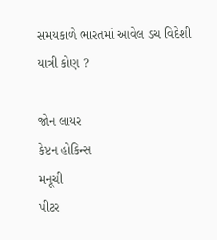સમયકાળે ભારતમાં આવેલ ડચ વિદેશી યાત્રી કોણ ?

જોન લાયર
કેપ્ટન હોકિન્સ
મનૂચી
પીટર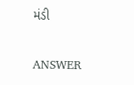મંડી

ANSWER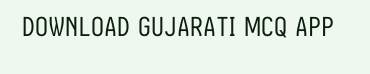DOWNLOAD GUJARATI MCQ APP